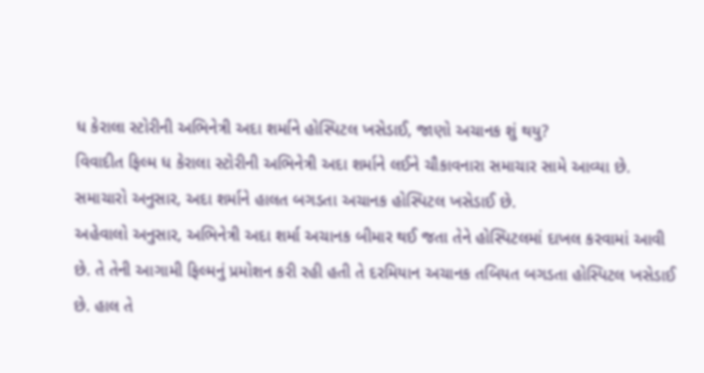ધ કેરાલા સ્ટોરીની અભિનેત્રી અદા શર્માને હોસ્પિટલ ખસેડાઈ, જાણો અચાનક શું થયુ?
વિવાદીત ફિલ્મ ધ કેરાલા સ્ટોરીની અભિનેત્રી અદા શર્માને લઈને ચૌકાવનારા સમાચાર સામે આવ્યા છે. સમાચારો અનુસાર, અદા શર્માને હાલત બગડતા અચાનક હોસ્પિટલ ખસેડાઈ છે.
અહેવાલો અનુસાર, અભિનેત્રી અદા શર્મા અચાનક બીમાર થઈ જતા તેને હોસ્પિટલમાં દાખલ કરવામાં આવી છે. તે તેની આગામી ફિલ્મનું પ્રમોશન કરી રહી હતી તે દરમિયાન અચાનક તબિયત બગડતા હોસ્પિટલ ખસેડાઈ છે. હાલ તે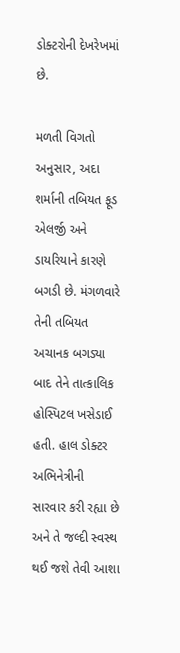ડોક્ટરોની દેખરેખમાં છે.

મળતી વિગતો અનુસાર, અદા શર્માની તબિયત ફૂડ એલર્જી અને ડાયરિયાને કારણે બગડી છે. મંગળવારે તેની તબિયત અચાનક બગડ્યા બાદ તેને તાત્કાલિક હોસ્પિટલ ખસેડાઈ હતી. હાલ ડોક્ટર અભિનેત્રીની સારવાર કરી રહ્યા છે અને તે જલ્દી સ્વસ્થ થઈ જશે તેવી આશા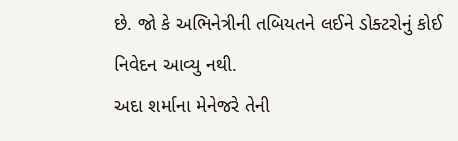છે. જો કે અભિનેત્રીની તબિયતને લઈને ડોક્ટરોનું કોઈ નિવેદન આવ્યુ નથી.
અદા શર્માના મેનેજરે તેની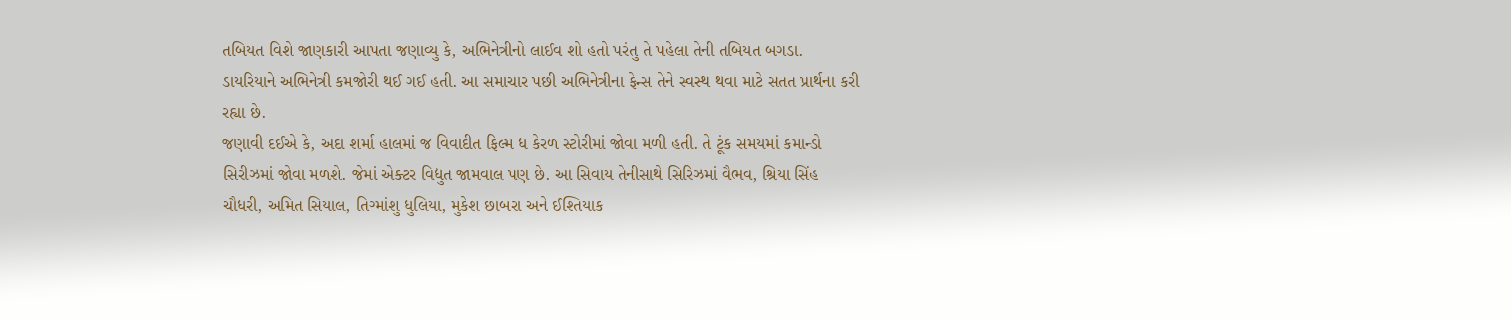તબિયત વિશે જાણકારી આપતા જણાવ્યુ કે, અભિનેત્રીનો લાઈવ શો હતો પરંતુ તે પહેલા તેની તબિયત બગડા. ડાયરિયાને અભિનેત્રી કમજોરી થઈ ગઈ હતી. આ સમાચાર પછી અભિનેત્રીના ફેન્સ તેને સ્વસ્થ થવા માટે સતત પ્રાર્થના કરી રહ્યા છે.
જણાવી દઈએ કે, અદા શર્મા હાલમાં જ વિવાદીત ફિલ્મ ધ કેરળ સ્ટોરીમાં જોવા મળી હતી. તે ટૂંક સમયમાં કમાન્ડો સિરીઝમાં જોવા મળશે. જેમાં એક્ટર વિદ્યુત જામવાલ પણ છે. આ સિવાય તેનીસાથે સિરિઝમાં વૈભવ, શ્રિયા સિંહ ચૌધરી, અમિત સિયાલ, તિગ્માંશુ ધુલિયા, મુકેશ છાબરા અને ઈશ્તિયાક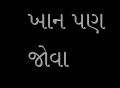ખાન પણ જોવા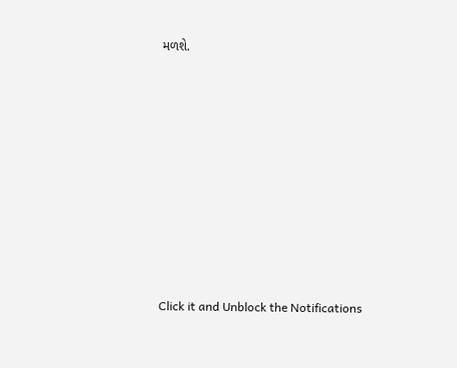મળશે.












Click it and Unblock the Notifications